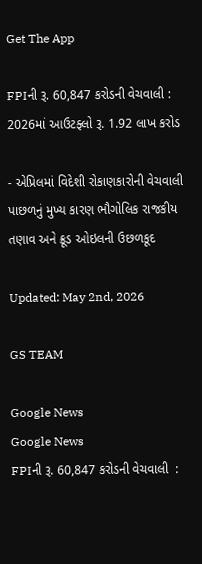Get The App

FPIની રૂ. 60,847 કરોડની વેચવાલી : 2026માં આઉટફ્લો રૂ. 1.92 લાખ કરોડ

- એપ્રિલમાં વિદેશી રોકાણકારોની વેચવાલી પાછળનું મુખ્ય કારણ ભૌગોલિક રાજકીય તણાવ અને ક્રૂડ ઓઇલની ઉછળકૂદ

Updated: May 2nd, 2026

GS TEAM

Google News
Google News
FPIની રૂ. 60,847 કરોડની વેચવાલી  :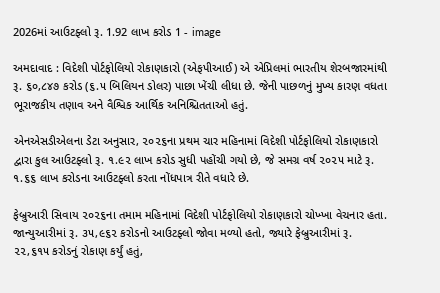2026માં આઉટફ્લો રૂ. 1.92 લાખ કરોડ 1 - image

અમદાવાદ : વિદેશી પોર્ટફોલિયો રોકાણકારો (એફપીઆઈ) એ એપ્રિલમાં ભારતીય શેરબજારમાંથી રૂ. ૬૦,૮૪૭ કરોડ (૬.૫ બિલિયન ડોલર) પાછા ખેંચી લીધા છે. જેની પાછળનું મુખ્ય કારણ વધતા ભૂરાજકીય તણાવ અને વૈશ્વિક આર્થિક અનિશ્ચિતતાઓ હતું.

એનએસડીએલના ડેટા અનુસાર, ૨૦૨૬ના પ્રથમ ચાર મહિનામાં વિદેશી પોર્ટફોલિયો રોકાણકારો દ્વારા કુલ આઉટફ્લો રૂ. ૧.૯૨ લાખ કરોડ સુધી પહોંચી ગયો છે, જે સમગ્ર વર્ષ ૨૦૨૫ માટે રૂ.  ૧.૬૬ લાખ કરોડના આઉટફ્લો કરતા નોંધપાત્ર રીતે વધારે છે.

ફેબ્રુઆરી સિવાય ૨૦૨૬ના તમામ મહિનામાં વિદેશી પોર્ટફોલિયો રોકાણકારો ચોખ્ખા વેચનાર હતા. જાન્યુઆરીમાં રૂ. ૩૫,૯૬૨ કરોડનો આઉટફ્લો જોવા મળ્યો હતો, જ્યારે ફેબ્રુઆરીમાં રૂ. ૨૨,૬૧૫ કરોડનું રોકાણ કર્યું હતું,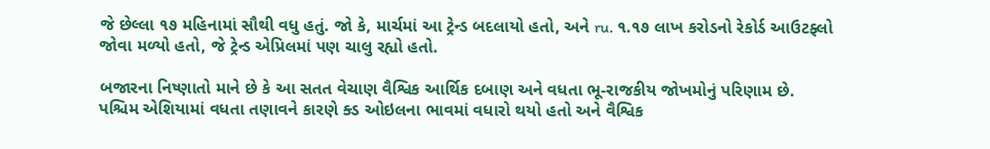જે છેલ્લા ૧૭ મહિનામાં સૌથી વધુ હતું. જો કે, માર્ચમાં આ ટ્રેન્ડ બદલાયો હતો, અને ru. ૧.૧૭ લાખ કરોડનો રેકોર્ડ આઉટફ્લો જોવા મળ્યો હતો, જે ટ્રેન્ડ એપ્રિલમાં પણ ચાલુ રહ્યો હતો.

બજારના નિષ્ણાતો માને છે કે આ સતત વેચાણ વૈશ્વિક આર્થિક દબાણ અને વધતા ભૂ-રાજકીય જોખમોનું પરિણામ છે. પશ્ચિમ એશિયામાં વધતા તણાવને કારણે ક્ડ ઓઇલના ભાવમાં વધારો થયો હતો અને વૈશ્વિક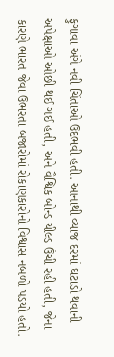ફુગાવા અંગે નવી ચિંતાઓ ઉદભવી હતી. આનાથી વ્યાજ દરમાં ઘટાડો થવાની અપેક્ષાઓ ઓછી થઈ ગઈ હતી, અને વૈશ્વિક બોન્ડ યીલ્ડ ઉંચી રહી હતી, જેના કારણે ભારત જેવા ઉભરતા બજારોમાં રોકાણકારોનો વિશ્વાસ નબળો પડયો હતો.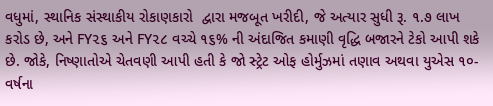વધુમાં, સ્થાનિક સંસ્થાકીય રોકાણકારો  દ્વારા મજબૂત ખરીદી, જે અત્યાર સુધી રૂ. ૧.૭ લાખ કરોડ છે, અને FY૨૬ અને FY૨૮ વચ્ચે ૧૬% ની અંદાજિત કમાણી વૃદ્ધિ બજારને ટેકો આપી શકે છે. જોકે, નિષ્ણાતોએ ચેતવણી આપી હતી કે જો સ્ટ્રેટ ઓફ હોર્મુઝમાં તણાવ અથવા યુએસ ૧૦-વર્ષના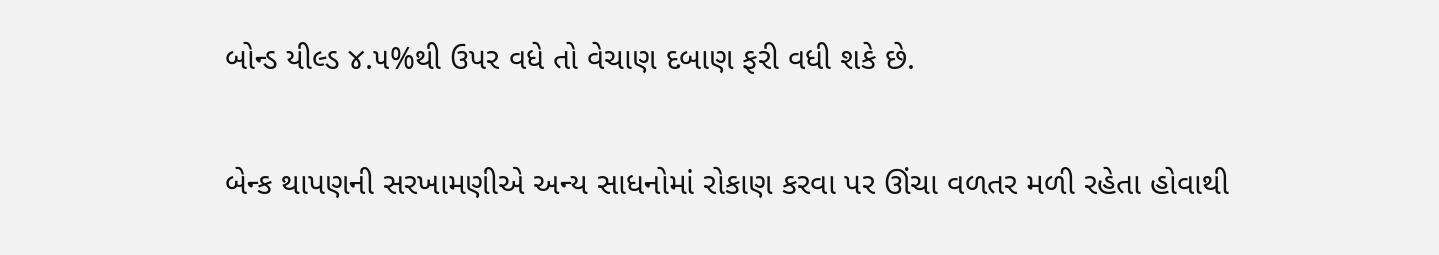બોન્ડ યીલ્ડ ૪.૫%થી ઉપર વધે તો વેચાણ દબાણ ફરી વધી શકે છે.

બેન્ક થાપણની સરખામણીએ અન્ય સાધનોમાં રોકાણ કરવા પર ઊંચા વળતર મળી રહેતા હોવાથી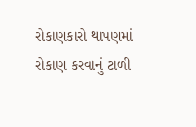રોકાણકારો થાપણમાં રોકાણ કરવાનું ટાળી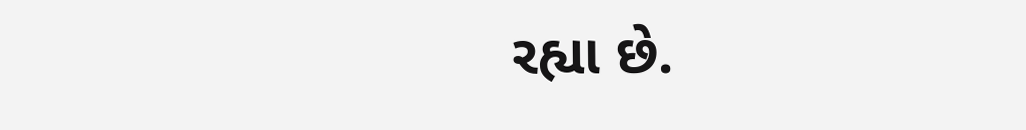રહ્યા છે.